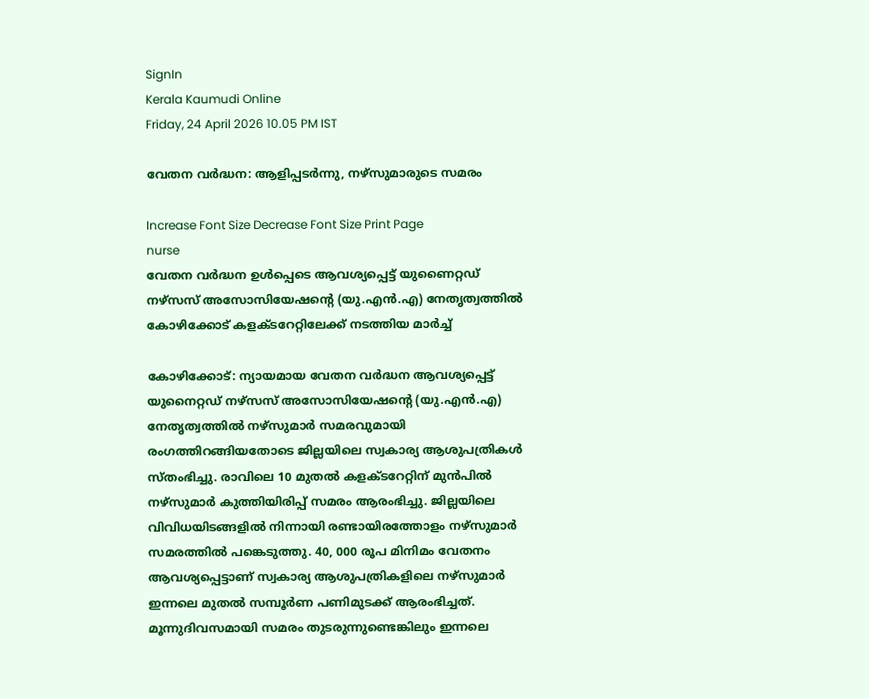SignIn
Kerala Kaumudi Online
Friday, 24 April 2026 10.05 PM IST

വേതന വർദ്ധന: ആളിപ്പടർന്നു, നഴ്‌സുമാരുടെ സമരം

Increase Font Size Decrease Font Size Print Page
nurse
വേതന വർദ്ധന ഉൾപ്പെടെ ആവശ്യപ്പെട്ട് യുണൈറ്റഡ് നഴ്സസ് അസോസിയേഷന്റെ (യു.എൻ.എ) നേതൃത്വത്തിൽ കോഴിക്കോട് കളക്ടറേറ്റിലേക്ക് നടത്തിയ മാർച്ച്

കോഴിക്കോട്: ന്യായമായ വേതന വർദ്ധന ആവശ്യപ്പെട്ട് യുനൈറ്റഡ് നഴ്സസ് അസോസിയേഷന്റെ (യു.എൻ.എ) നേതൃത്വത്തിൽ നഴ്സുമാർ സമരവുമായി രംഗത്തിറങ്ങിയതോടെ ജില്ലയിലെ സ്വകാര്യ ആശുപത്രികൾ സ്തംഭിച്ചു. രാവിലെ 10 മുതൽ കളക്ടറേറ്റിന് മുൻപിൽ നഴ്സുമാർ കുത്തിയിരിപ്പ് സമരം ആരംഭിച്ചു. ജില്ലയിലെ വിവിധയിടങ്ങളിൽ നിന്നായി രണ്ടായിരത്തോളം നഴ്സുമാർ സമരത്തിൽ പങ്കെടുത്തു. 40, 000 രൂപ മിനിമം വേതനം ആവശ്യപ്പെട്ടാണ് സ്വകാര്യ ആശുപത്രികളിലെ നഴ്സുമാർ ഇന്നലെ മുതൽ സമ്പൂർണ പണിമുടക്ക് ആരംഭിച്ചത്. മൂന്നുദിവസമായി സമരം തുടരുന്നുണ്ടെങ്കിലും ഇന്നലെ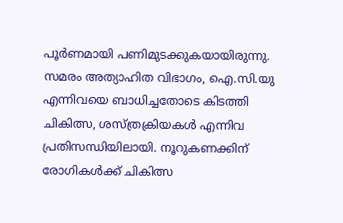പൂർണമായി പണിമുടക്കുകയായിരുന്നു. സമരം അത്യാഹിത വിഭാഗം, ഐ.സി.യു എന്നിവയെ ബാധിച്ചതോടെ കിടത്തി ചികിത്സ, ശസ്ത്രക്രിയകൾ എന്നിവ പ്രതിസന്ധിയിലായി. നൂറുകണക്കിന് രോഗികൾക്ക് ചികിത്സ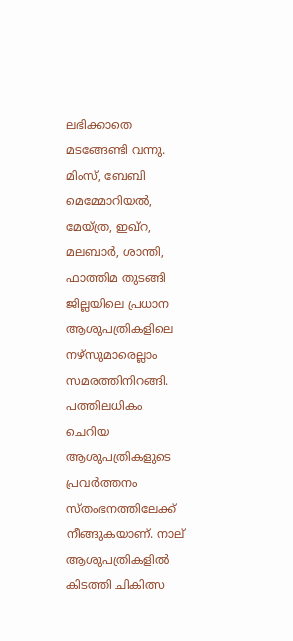ലഭിക്കാതെ മടങ്ങേണ്ടി വന്നു. മിംസ്, ബേബി മെമ്മോറിയൽ, മേയ്ത്ര, ഇഖ്‌റ, മലബാർ, ശാന്തി, ഫാത്തിമ തുടങ്ങി ജില്ലയിലെ പ്രധാന ആശുപത്രികളിലെ നഴ്സുമാരെല്ലാം സമരത്തിനിറങ്ങി. പത്തിലധികം ചെറിയ ആശുപത്രികളുടെ പ്രവർത്തനം സ്തംഭനത്തിലേക്ക് നീങ്ങുകയാണ്. നാല് ആശുപത്രികളിൽ കിടത്തി ചികിത്സ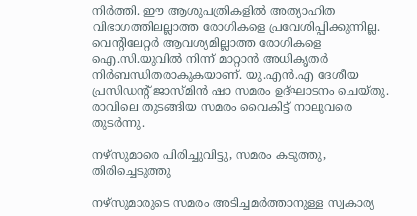നിർത്തി. ഈ ആശുപത്രികളിൽ അത്യാഹിത വിഭാഗത്തിലല്ലാത്ത രോഗികളെ പ്രവേശിപ്പിക്കുന്നില്ല. വെന്റിലേറ്റർ ആവശ്യമില്ലാത്ത രോഗികളെ ഐ.സി.യുവിൽ നിന്ന് മാറ്റാൻ അധികൃതർ നിർബന്ധിതരാകുകയാണ്. യു.എൻ.എ ദേശീയ പ്രസിഡന്റ് ജാസ്മിൻ ഷാ സമരം ഉദ്ഘാടനം ചെയ്തു. രാവിലെ തുടങ്ങിയ സമരം വൈകിട്ട് നാലുവരെ തുടർന്നു.

നഴ്സുമാരെ പിരിച്ചുവിട്ടു, സമരം കടുത്തു, തിരിച്ചെടുത്തു

നഴ്സുമാരുടെ സമരം അടിച്ചമർത്താനുള്ള സ്വകാര്യ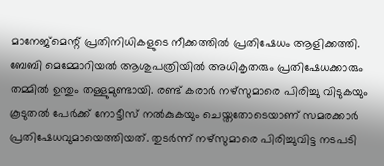മാനേജ്മെന്റ് പ്രതിനിധികളുടെ നീക്കത്തിൽ പ്രതിഷേധം ആളിക്കത്തി. ബേബി മെമ്മോറിയൽ ആശുപത്രിയിൽ അധികൃതരും പ്രതിഷേധക്കാരും തമ്മിൽ ഉന്തും തള്ളുമുണ്ടായി. രണ്ട് കരാർ നഴ്സുമാരെ പിരിച്ചു വിടുകയും കൂടുതൽ പേർക്ക് നോട്ടീസ് നൽകുകയും ചെയ്തതോടെയാണ് സമരക്കാർ പ്രതിഷേധവുമായെത്തിയത്. തുടർന്ന് നഴ്സുമാരെ പിരിച്ചുവിട്ട നടപടി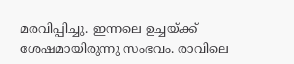മരവിപ്പിച്ചു. ഇന്നലെ ഉച്ചയ്ക്ക് ശേഷമായിരുന്നു സംഭവം. രാവിലെ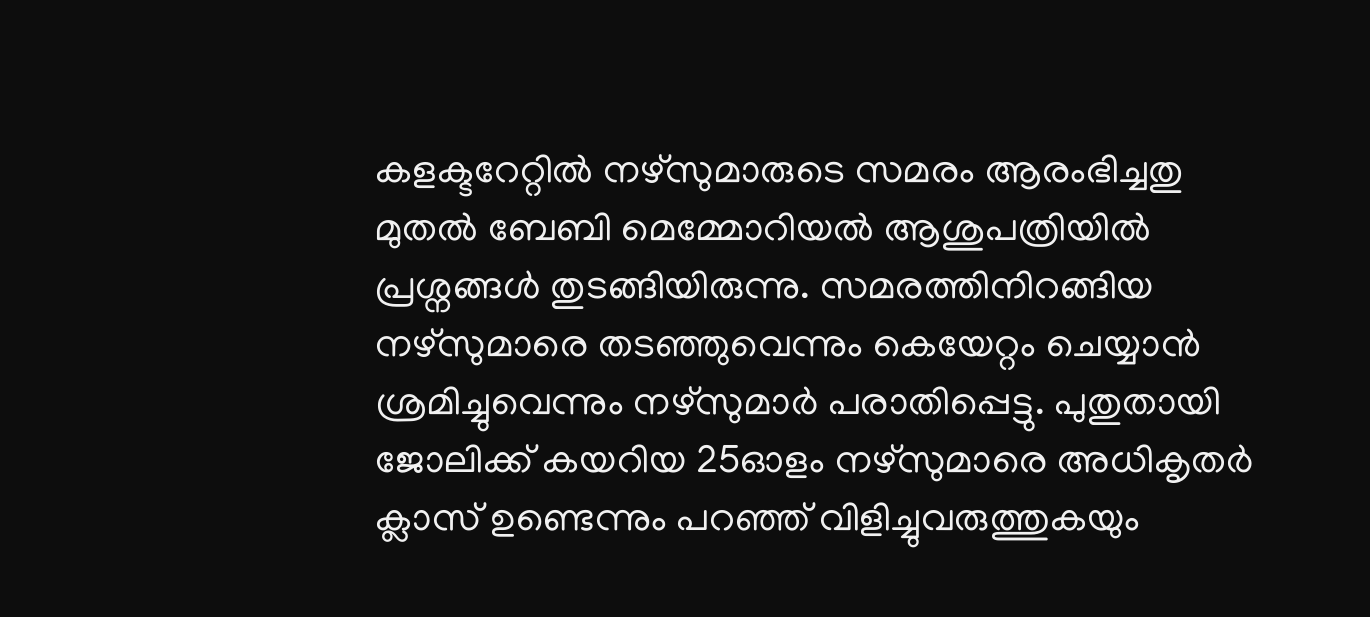കളക്ടറേറ്റിൽ നഴ്സുമാരുടെ സമരം ആരംഭിച്ചതു മുതൽ ബേബി മെമ്മോറിയൽ ആശുപത്രിയിൽ പ്രശ്നങ്ങൾ തുടങ്ങിയിരുന്നു. സമരത്തിനിറങ്ങിയ നഴ്സുമാരെ തടഞ്ഞുവെന്നും കെയേറ്റം ചെയ്യാൻ ശ്രമിച്ചുവെന്നും നഴ്സുമാർ പരാതിപ്പെട്ടു. പുതുതായി ജോലിക്ക് കയറിയ 25ഓളം നഴ്സുമാരെ അധികൃതർ ക്ലാസ് ഉണ്ടെന്നും പറഞ്ഞ് വിളിച്ചുവരുത്തുകയും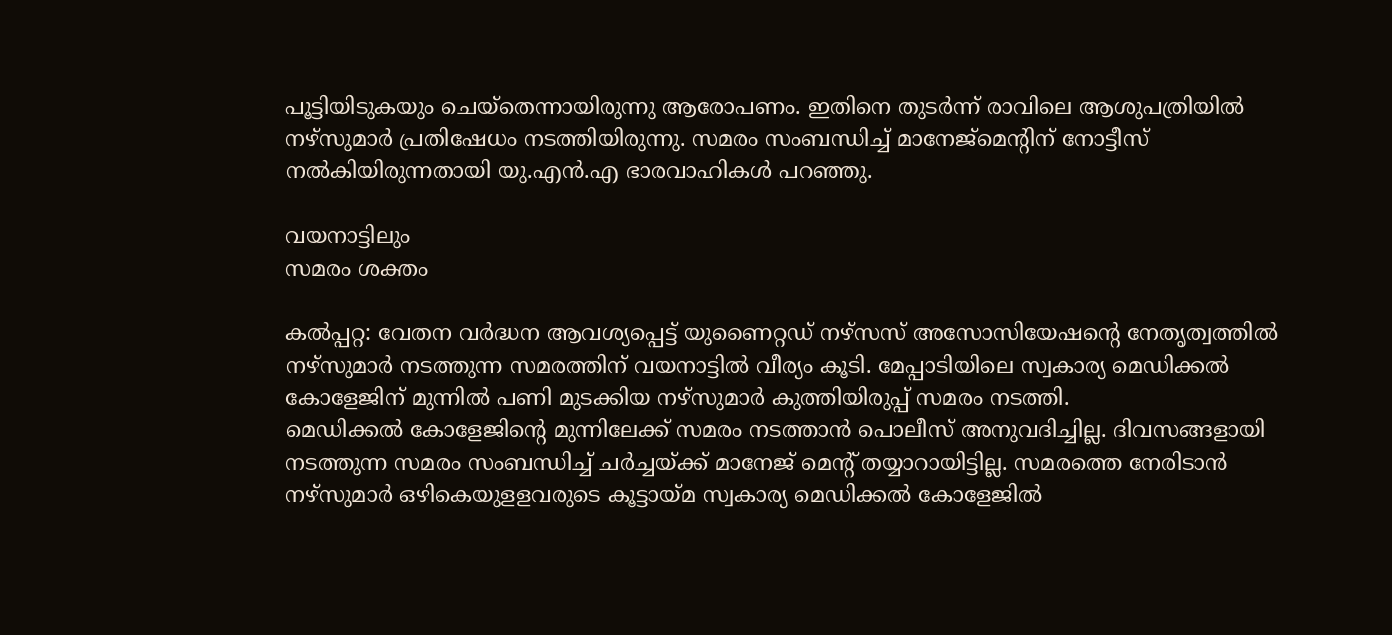പൂട്ടിയിടുകയും ചെയ്തെന്നായിരുന്നു ആരോപണം. ഇതിനെ തുടർന്ന് രാവിലെ ആശുപത്രിയിൽ നഴ്സുമാർ പ്രതിഷേധം നടത്തിയിരുന്നു. സമരം സംബന്ധിച്ച് മാനേജ്മെന്റിന് നോട്ടീസ് നൽകിയിരുന്നതായി യു.എൻ.എ ഭാരവാഹികൾ പറഞ്ഞു.

വയനാട്ടിലും
സമരം ശക്തം

കൽപ്പറ്റ: വേതന വർദ്ധന ആവശ്യപ്പെട്ട് യുണൈറ്റഡ് നഴ്സസ് അസോസിയേഷന്റെ നേതൃത്വത്തിൽ നഴ്സുമാർ നടത്തുന്ന സമരത്തിന് വയനാട്ടിൽ വീര്യം കൂടി. മേപ്പാടിയിലെ സ്വകാര്യ മെഡിക്കൽ കോളേജിന് മുന്നിൽ പണി മുടക്കിയ നഴ്സുമാർ കുത്തിയിരുപ്പ് സമരം നടത്തി.
മെഡിക്കൽ കോളേജിന്റെ മുന്നിലേക്ക് സമരം നടത്താൻ പൊലീസ് അനുവദിച്ചില്ല. ദിവസങ്ങളായി നടത്തുന്ന സമരം സംബന്ധിച്ച് ചർച്ചയ്ക്ക് മാനേജ് മെന്റ് തയ്യാറായിട്ടില്ല. സമരത്തെ നേരിടാൻ നഴ്സുമാർ ഒഴികെയുളളവരുടെ കൂട്ടായ്മ സ്വകാര്യ മെഡിക്കൽ കോളേജിൽ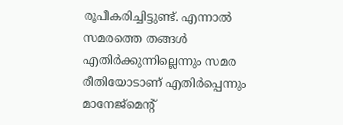രൂപീകരിച്ചിട്ടുണ്ട്. എന്നാൽ സമരത്തെ തങ്ങൾ എതിർക്കുന്നില്ലെന്നും സമര രീതിയോടാണ് എതിർപ്പെന്നും മാനേജ്മെന്റ്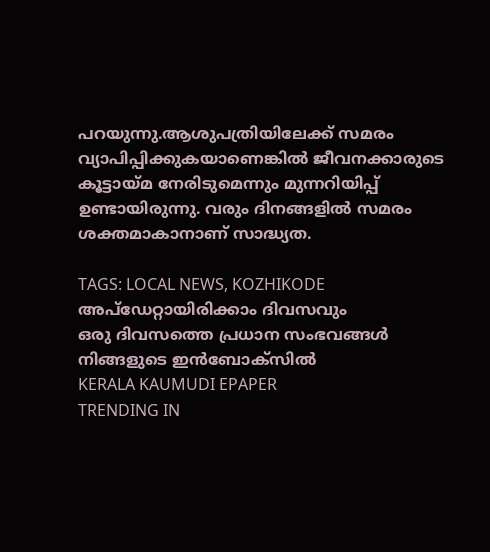പറയുന്നു.ആശുപത്രിയിലേക്ക് സമരം വ്യാപിപ്പിക്കുകയാണെങ്കിൽ ജീവനക്കാരുടെ കൂട്ടായ്മ നേരിടുമെന്നും മുന്നറിയിപ്പ് ഉണ്ടായിരുന്നു. വരും ദിനങ്ങളിൽ സമരം ശക്തമാകാനാണ് സാദ്ധ്യത.

TAGS: LOCAL NEWS, KOZHIKODE
അപ്ഡേറ്റായിരിക്കാം ദിവസവും
ഒരു ദിവസത്തെ പ്രധാന സംഭവങ്ങൾ നിങ്ങളുടെ ഇൻബോക്സിൽ
KERALA KAUMUDI EPAPER
TRENDING IN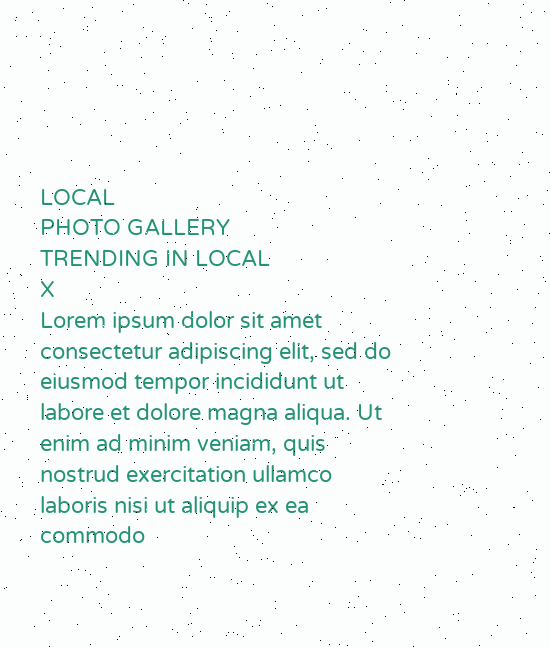LOCAL
PHOTO GALLERY
TRENDING IN LOCAL
X
Lorem ipsum dolor sit amet
consectetur adipiscing elit, sed do eiusmod tempor incididunt ut labore et dolore magna aliqua. Ut enim ad minim veniam, quis nostrud exercitation ullamco laboris nisi ut aliquip ex ea commodo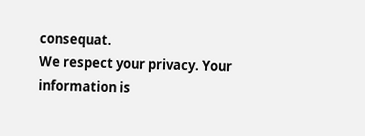consequat.
We respect your privacy. Your information is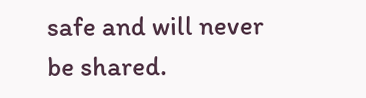safe and will never be shared.